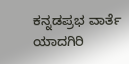ಕನ್ನಡಪ್ರಭ ವಾರ್ತೆ ಯಾದಗಿರಿ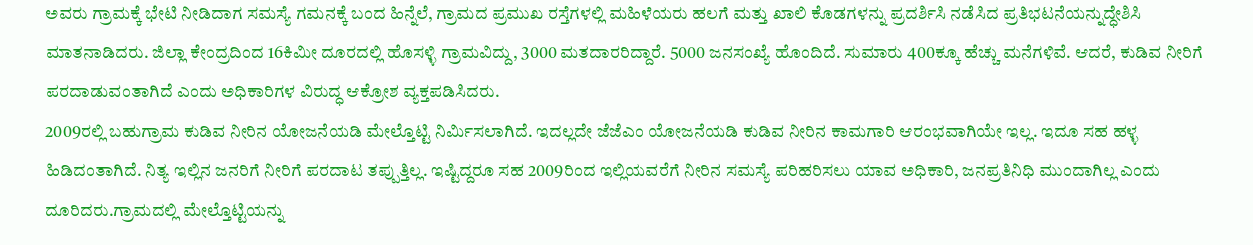ಅವರು ಗ್ರಾಮಕ್ಕೆ ಭೇಟಿ ನೀಡಿದಾಗ ಸಮಸ್ಯೆ ಗಮನಕ್ಕೆ ಬಂದ ಹಿನ್ನೆಲೆ, ಗ್ರಾಮದ ಪ್ರಮುಖ ರಸ್ತೆಗಳಲ್ಲಿ ಮಹಿಳೆಯರು ಹಲಗೆ ಮತ್ತು ಖಾಲಿ ಕೊಡಗಳನ್ನು ಪ್ರದರ್ಶಿಸಿ ನಡೆಸಿದ ಪ್ರತಿಭಟನೆಯನ್ನುದ್ಧೇಶಿಸಿ ಮಾತನಾಡಿದರು. ಜಿಲ್ಲಾ ಕೇಂದ್ರದಿಂದ 16ಕಿಮೀ ದೂರದಲ್ಲಿ ಹೊಸಳ್ಳಿ ಗ್ರಾಮವಿದ್ದು, 3000 ಮತದಾರರಿದ್ದಾರೆ. 5000 ಜನಸಂಖ್ಯೆ ಹೊಂದಿದೆ. ಸುಮಾರು 400ಕ್ಕೂ ಹೆಚ್ಚು ಮನೆಗಳಿವೆ. ಆದರೆ, ಕುಡಿವ ನೀರಿಗೆ ಪರದಾಡುವಂತಾಗಿದೆ ಎಂದು ಅಧಿಕಾರಿಗಳ ವಿರುದ್ಧ ಆಕ್ರೋಶ ವ್ಯಕ್ತಪಡಿಸಿದರು.
2009ರಲ್ಲಿ ಬಹುಗ್ರಾಮ ಕುಡಿವ ನೀರಿನ ಯೋಜನೆಯಡಿ ಮೇಲ್ತೊಟ್ಟಿ ನಿರ್ಮಿಸಲಾಗಿದೆ. ಇದಲ್ಲದೇ ಜೆಜೆಎಂ ಯೋಜನೆಯಡಿ ಕುಡಿವ ನೀರಿನ ಕಾಮಗಾರಿ ಆರಂಭವಾಗಿಯೇ ಇಲ್ಲ. ಇದೂ ಸಹ ಹಳ್ಳ ಹಿಡಿದಂತಾಗಿದೆ. ನಿತ್ಯ ಇಲ್ಲಿನ ಜನರಿಗೆ ನೀರಿಗೆ ಪರದಾಟ ತಪ್ಪುತ್ತಿಲ್ಲ. ಇಷ್ಟಿದ್ದರೂ ಸಹ 2009ರಿಂದ ಇಲ್ಲಿಯವರೆಗೆ ನೀರಿನ ಸಮಸ್ಯೆ ಪರಿಹರಿಸಲು ಯಾವ ಅಧಿಕಾರಿ, ಜನಪ್ರತಿನಿಧಿ ಮುಂದಾಗಿಲ್ಲ ಎಂದು ದೂರಿದರು.ಗ್ರಾಮದಲ್ಲಿ ಮೇಲ್ತೊಟ್ಟಿಯನ್ನು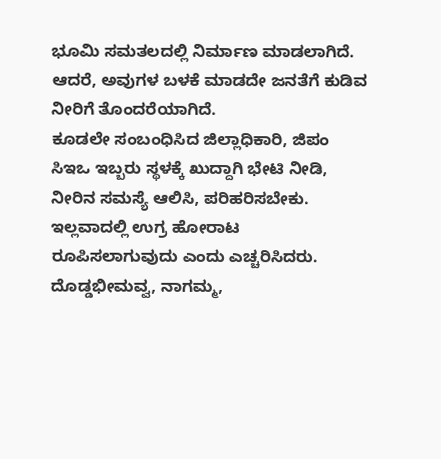ಭೂಮಿ ಸಮತಲದಲ್ಲಿ ನಿರ್ಮಾಣ ಮಾಡಲಾಗಿದೆ. ಆದರೆ, ಅವುಗಳ ಬಳಕೆ ಮಾಡದೇ ಜನತೆಗೆ ಕುಡಿವ ನೀರಿಗೆ ತೊಂದರೆಯಾಗಿದೆ.
ಕೂಡಲೇ ಸಂಬಂಧಿಸಿದ ಜಿಲ್ಲಾಧಿಕಾರಿ, ಜಿಪಂ ಸಿಇಒ ಇಬ್ಬರು ಸ್ಥಳಕ್ಕೆ ಖುದ್ದಾಗಿ ಭೇಟಿ ನೀಡಿ, ನೀರಿನ ಸಮಸ್ಯೆ ಆಲಿಸಿ, ಪರಿಹರಿಸಬೇಕು. ಇಲ್ಲವಾದಲ್ಲಿ ಉಗ್ರ ಹೋರಾಟ ರೂಪಿಸಲಾಗುವುದು ಎಂದು ಎಚ್ಚರಿಸಿದರು.
ದೊಡ್ಡಭೀಮವ್ವ, ನಾಗಮ್ಮ,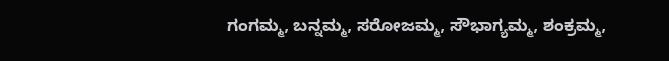ಗಂಗಮ್ಮ, ಬನ್ನಮ್ಮ, ಸರೋಜಮ್ಮ, ಸೌಭಾಗ್ಯಮ್ಮ, ಶಂಕ್ರಮ್ಮ,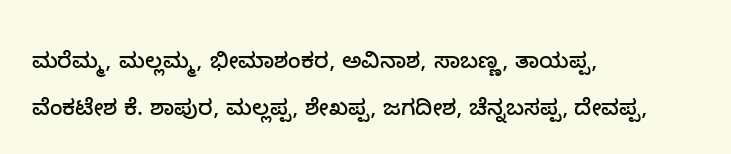ಮರೆಮ್ಮ, ಮಲ್ಲಮ್ಮ, ಭೀಮಾಶಂಕರ, ಅವಿನಾಶ, ಸಾಬಣ್ಣ, ತಾಯಪ್ಪ, ವೆಂಕಟೇಶ ಕೆ. ಶಾಪುರ, ಮಲ್ಲಪ್ಪ, ಶೇಖಪ್ಪ, ಜಗದೀಶ, ಚೆನ್ನಬಸಪ್ಪ, ದೇವಪ್ಪ,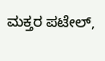ಮಕ್ತರ ಪಟೇಲ್,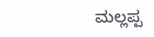ಮಲ್ಲಪ್ಪ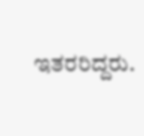ಇತರರಿದ್ದರು.